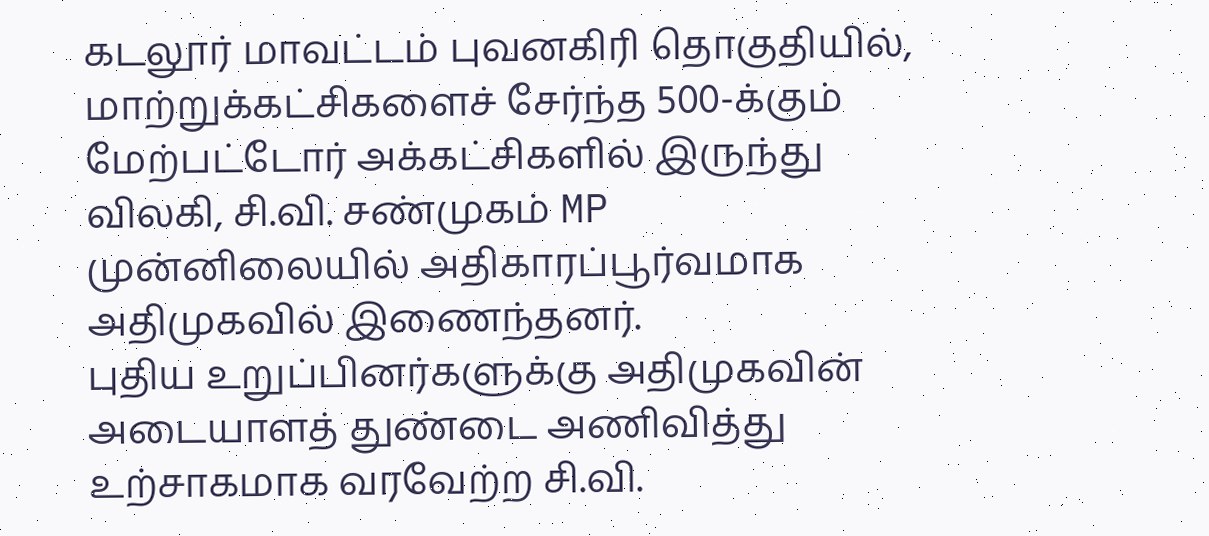கடலூர் மாவட்டம் புவனகிரி தொகுதியில், மாற்றுக்கட்சிகளைச் சேர்ந்த 500-க்கும் மேற்பட்டோர் அக்கட்சிகளில் இருந்து விலகி, சி.வி. சண்முகம் MP முன்னிலையில் அதிகாரப்பூர்வமாக அதிமுகவில் இணைந்தனர்.
புதிய உறுப்பினர்களுக்கு அதிமுகவின் அடையாளத் துண்டை அணிவித்து உற்சாகமாக வரவேற்ற சி.வி.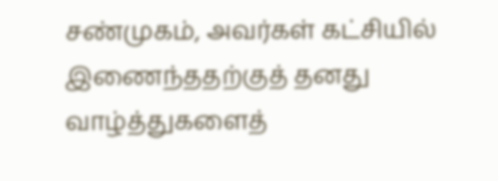சண்முகம், அவர்கள் கட்சியில் இணைந்ததற்குத் தனது வாழ்த்துகளைத்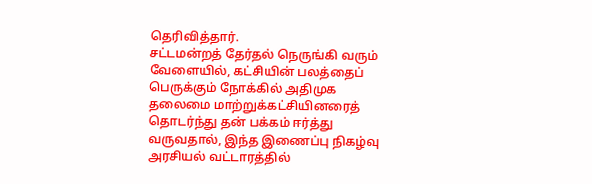தெரிவித்தார்.
சட்டமன்றத் தேர்தல் நெருங்கி வரும் வேளையில், கட்சியின் பலத்தைப் பெருக்கும் நோக்கில் அதிமுக தலைமை மாற்றுக்கட்சியினரைத் தொடர்ந்து தன் பக்கம் ஈர்த்து வருவதால், இந்த இணைப்பு நிகழ்வு அரசியல் வட்டாரத்தில்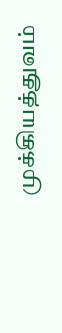முக்கியத்துவம்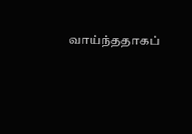வாய்ந்ததாகப்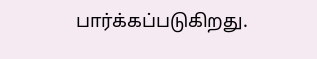பார்க்கப்படுகிறது.